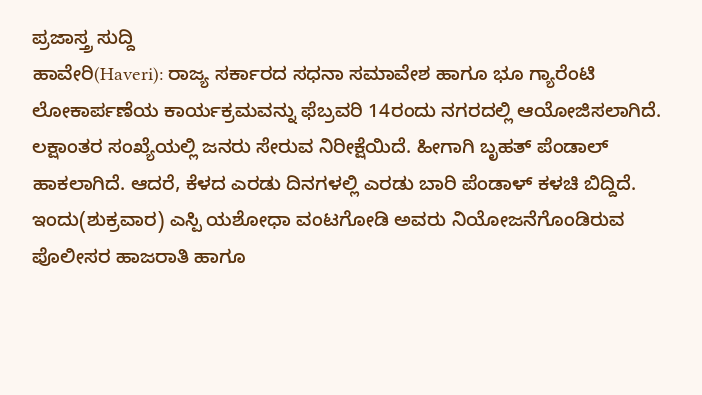ಪ್ರಜಾಸ್ತ್ರ ಸುದ್ದಿ
ಹಾವೇರಿ(Haveri): ರಾಜ್ಯ ಸರ್ಕಾರದ ಸಧನಾ ಸಮಾವೇಶ ಹಾಗೂ ಭೂ ಗ್ಯಾರೆಂಟಿ ಲೋಕಾರ್ಪಣೆಯ ಕಾರ್ಯಕ್ರಮವನ್ನು ಫೆಬ್ರವರಿ 14ರಂದು ನಗರದಲ್ಲಿ ಆಯೋಜಿಸಲಾಗಿದೆ. ಲಕ್ಷಾಂತರ ಸಂಖ್ಯೆಯಲ್ಲಿ ಜನರು ಸೇರುವ ನಿರೀಕ್ಷೆಯಿದೆ. ಹೀಗಾಗಿ ಬೃಹತ್ ಪೆಂಡಾಲ್ ಹಾಕಲಾಗಿದೆ. ಆದರೆ, ಕೆಳದ ಎರಡು ದಿನಗಳಲ್ಲಿ ಎರಡು ಬಾರಿ ಪೆಂಡಾಳ್ ಕಳಚಿ ಬಿದ್ದಿದೆ.
ಇಂದು(ಶುಕ್ರವಾರ) ಎಸ್ಪಿ ಯಶೋಧಾ ವಂಟಗೋಡಿ ಅವರು ನಿಯೋಜನೆಗೊಂಡಿರುವ ಪೊಲೀಸರ ಹಾಜರಾತಿ ಹಾಗೂ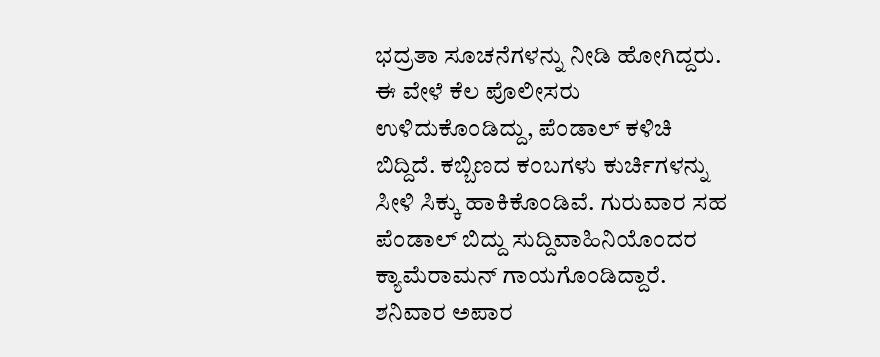ಭದ್ರತಾ ಸೂಚನೆಗಳನ್ನು ನೀಡಿ ಹೋಗಿದ್ದರು. ಈ ವೇಳೆ ಕೆಲ ಪೊಲೀಸರು ಉಳಿದುಕೊಂಡಿದ್ದು, ಪೆಂಡಾಲ್ ಕಳಿಚಿ ಬಿದ್ದಿದೆ. ಕಬ್ಬಿಣದ ಕಂಬಗಳು ಕುರ್ಚಿಗಳನ್ನು ಸೀಳಿ ಸಿಕ್ಕು ಹಾಕಿಕೊಂಡಿವೆ. ಗುರುವಾರ ಸಹ ಪೆಂಡಾಲ್ ಬಿದ್ದು ಸುದ್ದಿವಾಹಿನಿಯೊಂದರ ಕ್ಯಾಮೆರಾಮನ್ ಗಾಯಗೊಂಡಿದ್ದಾರೆ. ಶನಿವಾರ ಅಪಾರ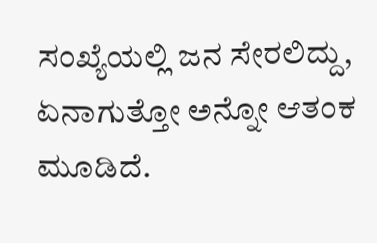ಸಂಖ್ಯೆಯಲ್ಲಿ ಜನ ಸೇರಲಿದ್ದು, ಏನಾಗುತ್ತೋ ಅನ್ನೋ ಆತಂಕ ಮೂಡಿದೆ.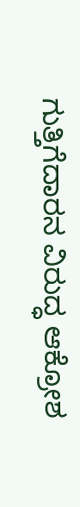ಗುತ್ತಿಗೆದಾರನ ವಿರುದ್ಧ ಆಕ್ರೋಶ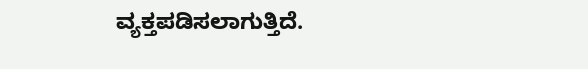ವ್ಯಕ್ತಪಡಿಸಲಾಗುತ್ತಿದೆ.